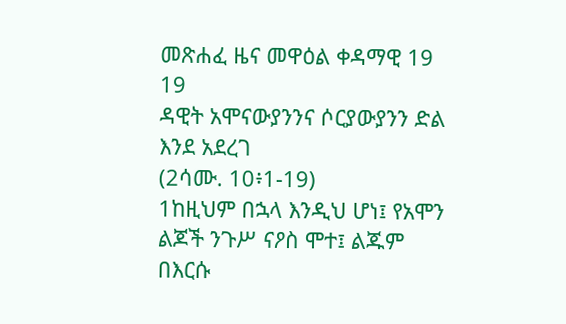መጽሐፈ ዜና መዋዕል ቀዳማዊ 19
19
ዳዊት አሞናውያንንና ሶርያውያንን ድል እንደ አደረገ
(2ሳሙ. 10፥1-19)
1ከዚህም በኋላ እንዲህ ሆነ፤ የአሞን ልጆች ንጉሥ ናዖስ ሞተ፤ ልጁም በእርሱ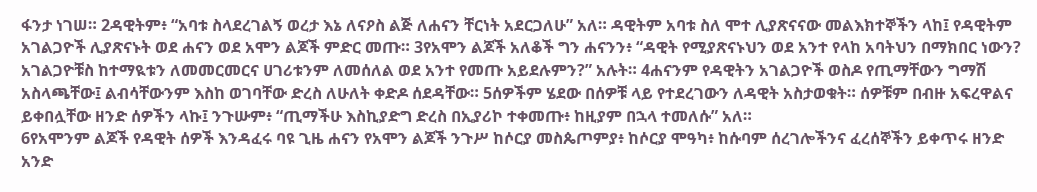ፋንታ ነገሠ። 2ዳዊትም፥ “አባቱ ስላደረገልኝ ወረታ እኔ ለናዖስ ልጅ ለሐናን ቸርነት አደርጋለሁ” አለ። ዳዊትም አባቱ ስለ ሞተ ሊያጽናናው መልእክተኞችን ላከ፤ የዳዊትም አገልጋዮች ሊያጽናኑት ወደ ሐናን ወደ አሞን ልጆች ምድር መጡ። 3የአሞን ልጆች አለቆች ግን ሐናንን፥ “ዳዊት የሚያጽናኑህን ወደ አንተ የላከ አባትህን በማክበር ነውን? አገልጋዮቹስ ከተማዪቱን ለመመርመርና ሀገሪቱንም ለመሰለል ወደ አንተ የመጡ አይደሉምን?” አሉት። 4ሐናንም የዳዊትን አገልጋዮች ወስዶ የጢማቸውን ግማሽ አስላጫቸው፤ ልብሳቸውንም እስከ ወገባቸው ድረስ ለሁለት ቀድዶ ሰደዳቸው። 5ሰዎችም ሄደው በሰዎቹ ላይ የተደረገውን ለዳዊት አስታወቁት። ሰዎቹም በብዙ አፍረዋልና ይቀበሏቸው ዘንድ ሰዎችን ላኩ፤ ንጉሡም፥ “ጢማችሁ እስኪያድግ ድረስ በኢያሪኮ ተቀመጡ፥ ከዚያም በኋላ ተመለሱ” አለ።
6የአሞንም ልጆች የዳዊት ሰዎች እንዳፈሩ ባዩ ጊዜ ሐናን የአሞን ልጆች ንጉሥ ከሶርያ መስጴጦምያ፥ ከሶርያ ሞዓካ፥ ከሱባም ሰረገሎችንና ፈረሰኞችን ይቀጥሩ ዘንድ አንድ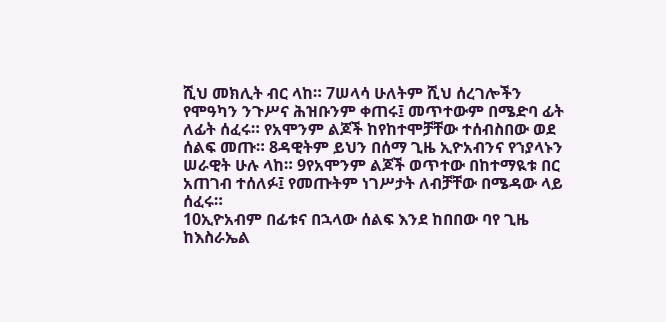ሺህ መክሊት ብር ላከ። 7ሠላሳ ሁለትም ሺህ ሰረገሎችን የሞዓካን ንጉሥና ሕዝቡንም ቀጠሩ፤ መጥተውም በሜድባ ፊት ለፊት ሰፈሩ። የአሞንም ልጆች ከየከተሞቻቸው ተሰብስበው ወደ ሰልፍ መጡ። 8ዳዊትም ይህን በሰማ ጊዜ ኢዮአብንና የኀያላኑን ሠራዊት ሁሉ ላከ። 9የአሞንም ልጆች ወጥተው በከተማዪቱ በር አጠገብ ተሰለፉ፤ የመጡትም ነገሥታት ለብቻቸው በሜዳው ላይ ሰፈሩ።
10ኢዮአብም በፊቱና በኋላው ሰልፍ እንደ ከበበው ባየ ጊዜ ከእስራኤል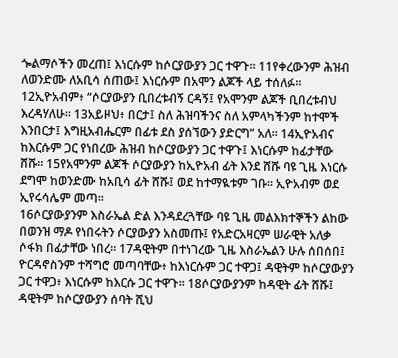ጐልማሶችን መረጠ፤ እነርሱም ከሶርያውያን ጋር ተዋጉ። 11የቀረውንም ሕዝብ ለወንድሙ ለአቢሳ ሰጠው፤ እነርሱም በአሞን ልጆች ላይ ተሰለፉ። 12ኢዮአብም፥ “ሶርያውያን ቢበረቱብኝ ርዳኝ፤ የአሞንም ልጆች ቢበረቱብህ እረዳሃለሁ። 13አይዞህ፥ በርታ፤ ስለ ሕዝባችንና ስለ አምላካችንም ከተሞች እንበርታ፤ እግዚአብሔርም በፊቱ ደስ ያሰኘውን ያድርግ” አለ። 14ኢዮአብና ከእርሱም ጋር የነበረው ሕዝብ ከሶርያውያን ጋር ተዋጉ፤ እነርሱም ከፊታቸው ሸሹ። 15የአሞንም ልጆች ሶርያውያን ከኢዮአብ ፊት እንደ ሸሹ ባዩ ጊዜ እነርሱ ደግሞ ከወንድሙ ከአቢሳ ፊት ሸሹ፤ ወደ ከተማዪቱም ገቡ። ኢዮአብም ወደ ኢየሩሳሌም መጣ።
16ሶርያውያንም እስራኤል ድል እንዳደረጓቸው ባዩ ጊዜ መልእክተኞችን ልከው በወንዝ ማዶ የነበሩትን ሶርያውያን አስመጡ፤ የአድርአዛርም ሠራዊት አለቃ ሶፋክ በፊታቸው ነበረ። 17ዳዊትም በተነገረው ጊዜ እስራኤልን ሁሉ ሰበሰበ፤ ዮርዳኖስንም ተሻግሮ መጣባቸው፥ ከእነርሱም ጋር ተዋጋ፤ ዳዊትም ከሶርያውያን ጋር ተዋጋ፥ እነርሱም ከእርሱ ጋር ተዋጉ። 18ሶርያውያንም ከዳዊት ፊት ሸሹ፤ ዳዊትም ከሶርያውያን ሰባት ሺህ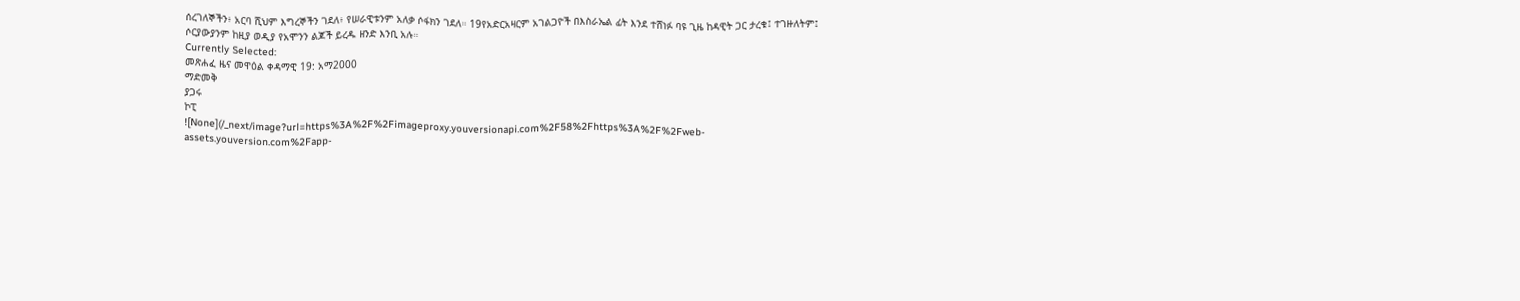ሰረገለኞችን፥ አርባ ሺህም እግረኞችን ገደለ፥ የሠራዊቱንም አለቃ ሶፋክን ገደለ። 19የአድርአዛርም አገልጋዮች በእስራኤል ፊት እንደ ተሸነፉ ባዩ ጊዜ ከዳዊት ጋር ታረቁ፤ ተገዙለትም፤ ሶርያውያንም ከዚያ ወዲያ የአሞንን ልጆች ይረዱ ዘንድ እንቢ አሉ።
Currently Selected:
መጽሐፈ ዜና መዋዕል ቀዳማዊ 19: አማ2000
ማድመቅ
ያጋሩ
ኮፒ
![None](/_next/image?url=https%3A%2F%2Fimageproxy.youversionapi.com%2F58%2Fhttps%3A%2F%2Fweb-assets.youversion.com%2Fapp-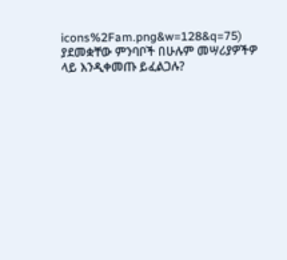icons%2Fam.png&w=128&q=75)
ያደመቋቸው ምንባቦች በሁሉም መሣሪያዎችዎ ላይ እንዲቀመጡ ይፈልጋሉ?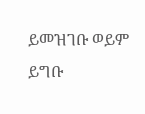ይመዝገቡ ወይም ይግቡ